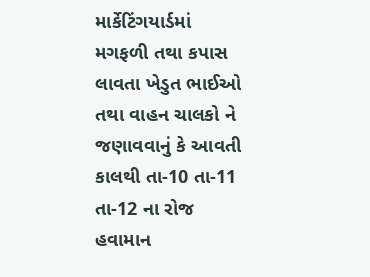માર્કેટિંગયાર્ડમાં મગફળી તથા કપાસ લાવતા ખેડુત ભાઈઓ તથા વાહન ચાલકો ને જણાવવાનું કે આવતી કાલથી તા-10 તા-11 તા-12 ના રોજ હવામાન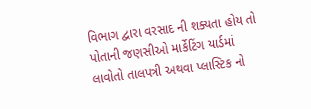વિભાગ દ્વારા વરસાદ ની શક્યતા હોય તો પોતાની જણસીઓ માર્કેટિંગ યાર્ડમાં લાવોતો તાલપત્રી અથવા પ્લાસ્ટિક નો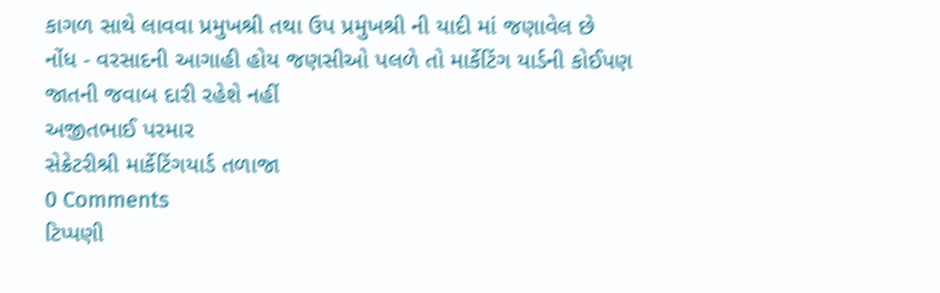કાગળ સાથે લાવવા પ્રમુખશ્રી તથા ઉપ પ્રમુખશ્રી ની યાદી માં જણાવેલ છે
નોંધ - વરસાદની આગાહી હોય જણસીઓ પલળે તો માર્કેટિંગ યાર્ડની કોઈપણ જાતની જવાબ દારી રહેશે નહીં
અજીતભાઈ પરમાર
સેક્રેટરીશ્રી માર્કેટિંગયાર્ડ તળાજા
0 Comments
ટિપ્પણી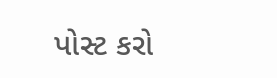પોસ્ટ કરો